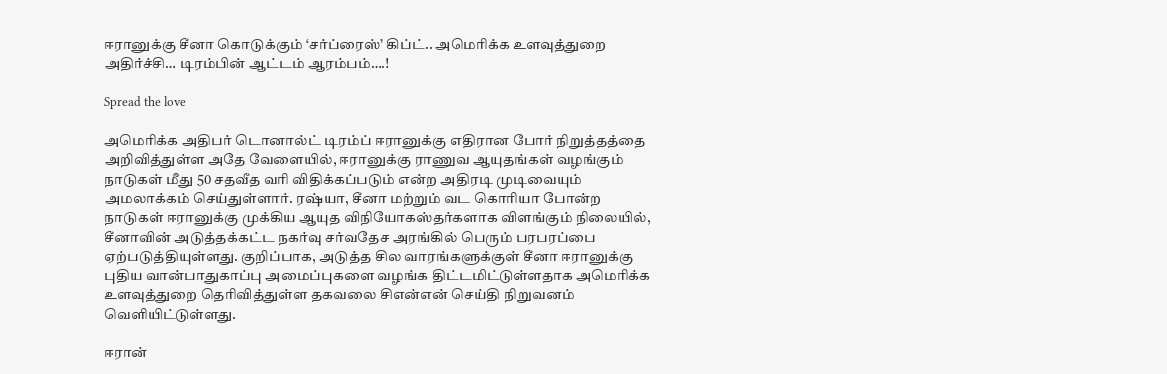ஈரானுக்கு சீனா கொடுக்கும் ‘சர்ப்ரைஸ்’ கிப்ட்.. அமெரிக்க உளவுத்துறை அதிர்ச்சி… டிரம்பின் ஆட்டம் ஆரம்பம்….!

Spread the love

அமெரிக்க அதிபர் டொனால்ட் டிரம்ப் ஈரானுக்கு எதிரான போர் நிறுத்தத்தை அறிவித்துள்ள அதே வேளையில், ஈரானுக்கு ராணுவ ஆயுதங்கள் வழங்கும் நாடுகள் மீது 50 சதவீத வரி விதிக்கப்படும் என்ற அதிரடி முடிவையும் அமலாக்கம் செய்துள்ளார். ரஷ்யா, சீனா மற்றும் வட கொரியா போன்ற நாடுகள் ஈரானுக்கு முக்கிய ஆயுத விநியோகஸ்தர்களாக விளங்கும் நிலையில், சீனாவின் அடுத்தக்கட்ட நகர்வு சர்வதேச அரங்கில் பெரும் பரபரப்பை ஏற்படுத்தியுள்ளது. குறிப்பாக, அடுத்த சில வாரங்களுக்குள் சீனா ஈரானுக்கு புதிய வான்பாதுகாப்பு அமைப்புகளை வழங்க திட்டமிட்டுள்ளதாக அமெரிக்க உளவுத்துறை தெரிவித்துள்ள தகவலை சிஎன்என் செய்தி நிறுவனம் வெளியிட்டுள்ளது.

ஈரான்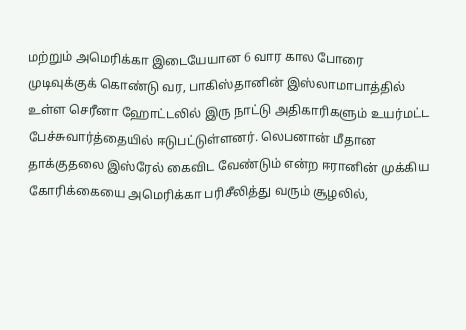மற்றும் அமெரிக்கா இடையேயான 6 வார கால போரை முடிவுக்குக் கொண்டு வர, பாகிஸ்தானின் இஸ்லாமாபாத்தில் உள்ள செரீனா ஹோட்டலில் இரு நாட்டு அதிகாரிகளும் உயர்மட்ட பேச்சுவார்த்தையில் ஈடுபட்டுள்ளனர். லெபனான் மீதான தாக்குதலை இஸ்ரேல் கைவிட வேண்டும் என்ற ஈரானின் முக்கிய கோரிக்கையை அமெரிக்கா பரிசீலித்து வரும் சூழலில்,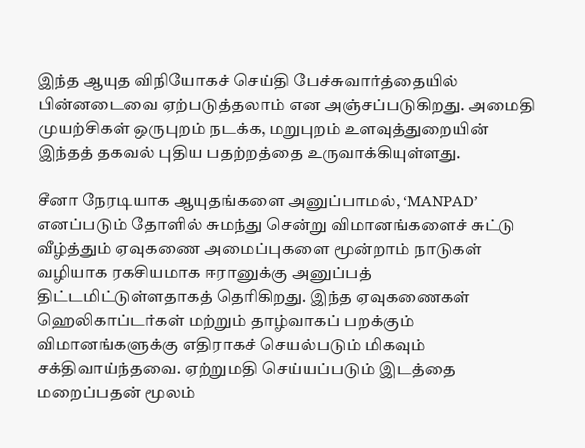இந்த ஆயுத விநியோகச் செய்தி பேச்சுவார்த்தையில் பின்னடைவை ஏற்படுத்தலாம் என அஞ்சப்படுகிறது. அமைதி முயற்சிகள் ஒருபுறம் நடக்க, மறுபுறம் உளவுத்துறையின் இந்தத் தகவல் புதிய பதற்றத்தை உருவாக்கியுள்ளது.

சீனா நேரடியாக ஆயுதங்களை அனுப்பாமல், ‘MANPAD’ எனப்படும் தோளில் சுமந்து சென்று விமானங்களைச் சுட்டு வீழ்த்தும் ஏவுகணை அமைப்புகளை மூன்றாம் நாடுகள் வழியாக ரகசியமாக ஈரானுக்கு அனுப்பத் திட்டமிட்டுள்ளதாகத் தெரிகிறது. இந்த ஏவுகணைகள் ஹெலிகாப்டர்கள் மற்றும் தாழ்வாகப் பறக்கும் விமானங்களுக்கு எதிராகச் செயல்படும் மிகவும் சக்திவாய்ந்தவை. ஏற்றுமதி செய்யப்படும் இடத்தை மறைப்பதன் மூலம்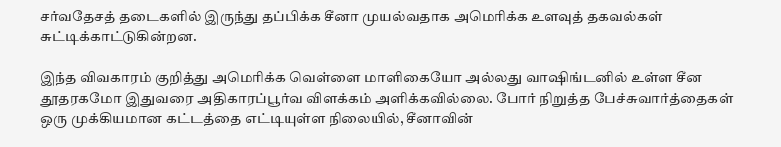சர்வதேசத் தடைகளில் இருந்து தப்பிக்க சீனா முயல்வதாக அமெரிக்க உளவுத் தகவல்கள் சுட்டிக்காட்டுகின்றன.

இந்த விவகாரம் குறித்து அமெரிக்க வெள்ளை மாளிகையோ அல்லது வாஷிங்டனில் உள்ள சீன தூதரகமோ இதுவரை அதிகாரப்பூர்வ விளக்கம் அளிக்கவில்லை. போர் நிறுத்த பேச்சுவார்த்தைகள் ஒரு முக்கியமான கட்டத்தை எட்டியுள்ள நிலையில், சீனாவின்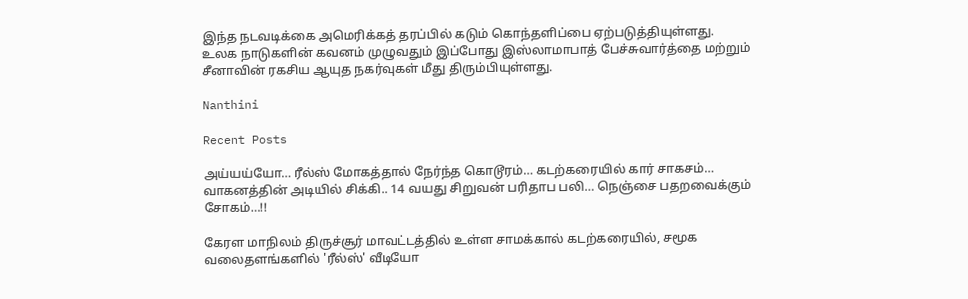இந்த நடவடிக்கை அமெரிக்கத் தரப்பில் கடும் கொந்தளிப்பை ஏற்படுத்தியுள்ளது. உலக நாடுகளின் கவனம் முழுவதும் இப்போது இஸ்லாமாபாத் பேச்சுவார்த்தை மற்றும் சீனாவின் ரகசிய ஆயுத நகர்வுகள் மீது திரும்பியுள்ளது.

Nanthini

Recent Posts

அய்யய்யோ… ரீல்ஸ் மோகத்தால் நேர்ந்த கொடூரம்… கடற்கரையில் கார் சாகசம்… வாகனத்தின் அடியில் சிக்கி.. 14 வயது சிறுவன் பரிதாப பலி… நெஞ்சை பதறவைக்கும் சோகம்…!!

கேரள மாநிலம் திருச்சூர் மாவட்டத்தில் உள்ள சாமக்கால் கடற்கரையில், சமூக வலைதளங்களில் 'ரீல்ஸ்' வீடியோ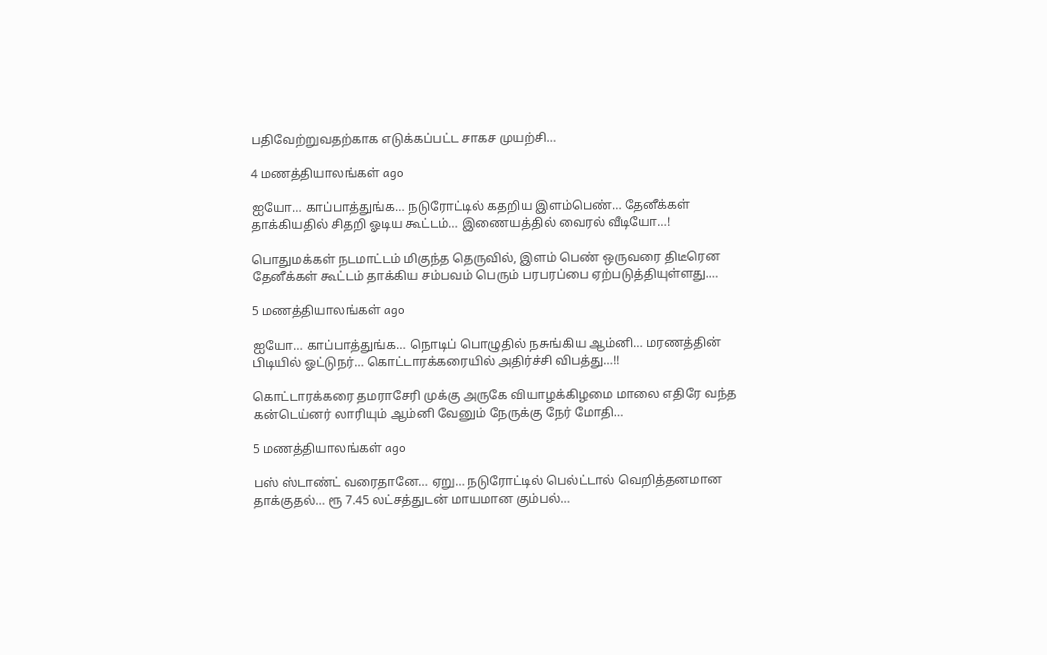பதிவேற்றுவதற்காக எடுக்கப்பட்ட சாகச முயற்சி…

4 மணத்தியாலங்கள் ago

ஐயோ… காப்பாத்துங்க… நடுரோட்டில் கதறிய இளம்பெண்… தேனீக்கள் தாக்கியதில் சிதறி ஓடிய கூட்டம்… இணையத்தில் வைரல் வீடியோ…!

பொதுமக்கள் நடமாட்டம் மிகுந்த தெருவில், இளம் பெண் ஒருவரை திடீரென தேனீக்கள் கூட்டம் தாக்கிய சம்பவம் பெரும் பரபரப்பை ஏற்படுத்தியுள்ளது.…

5 மணத்தியாலங்கள் ago

ஐயோ… காப்பாத்துங்க… நொடிப் பொழுதில் நசுங்கிய ஆம்னி… மரணத்தின் பிடியில் ஓட்டுநர்… கொட்டாரக்கரையில் அதிர்ச்சி விபத்து…!!

கொட்டாரக்கரை தமராசேரி முக்கு அருகே வியாழக்கிழமை மாலை எதிரே வந்த கன்டெய்னர் லாரியும் ஆம்னி வேனும் நேருக்கு நேர் மோதி…

5 மணத்தியாலங்கள் ago

பஸ் ஸ்டாண்ட் வரைதானே… ஏறு… நடுரோட்டில் பெல்ட்டால் வெறித்தனமான தாக்குதல்… ரூ 7.45 லட்சத்துடன் மாயமான கும்பல்…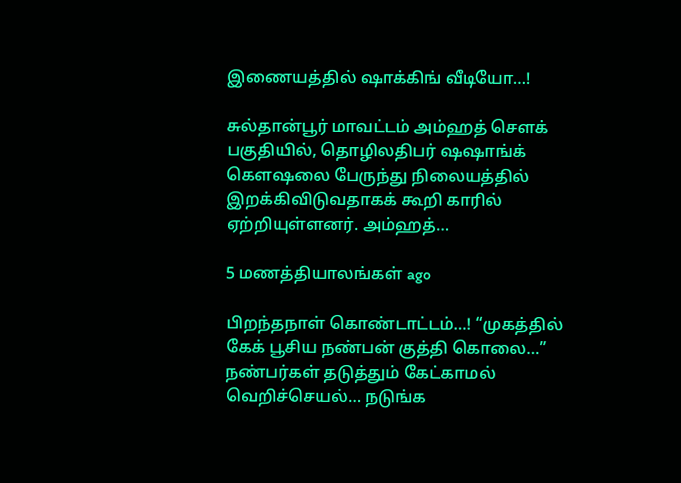இணையத்தில் ஷாக்கிங் வீடியோ…!

சுல்தான்பூர் மாவட்டம் அம்ஹத் சௌக் பகுதியில், தொழிலதிபர் ஷஷாங்க் கெளஷலை பேருந்து நிலையத்தில் இறக்கிவிடுவதாகக் கூறி காரில் ஏற்றியுள்ளனர். அம்ஹத்…

5 மணத்தியாலங்கள் ago

பிறந்தநாள் கொண்டாட்டம்…! “முகத்தில் கேக் பூசிய நண்பன் குத்தி கொலை…” நண்பர்கள் தடுத்தும் கேட்காமல் வெறிச்செயல்… நடுங்க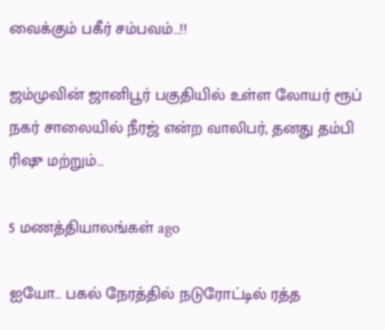வைக்கும் பகீர் சம்பவம்…!!

ஜம்முவின் ஜானிபூர் பகுதியில் உள்ள லோயர் ரூப் நகர் சாலையில் நீரஜ் என்ற வாலிபர், தனது தம்பி ரிஷு மற்றும்…

5 மணத்தியாலங்கள் ago

ஐயோ… பகல் நேரத்தில் நடுரோட்டில் ரத்த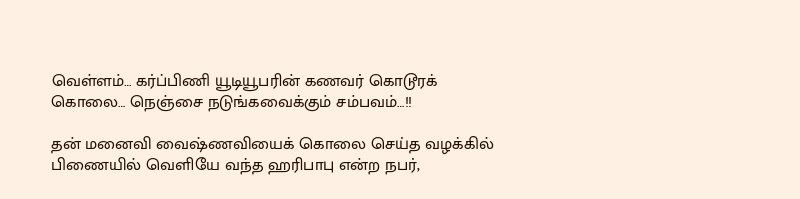வெள்ளம்… கர்ப்பிணி யூடியூபரின் கணவர் கொடூரக் கொலை… நெஞ்சை நடுங்கவைக்கும் சம்பவம்…!!

தன் மனைவி வைஷ்ணவியைக் கொலை செய்த வழக்கில் பிணையில் வெளியே வந்த ஹரிபாபு என்ற நபர்,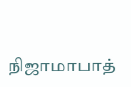நிஜாமாபாத்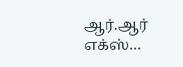ஆர்.ஆர் எக்ஸ்…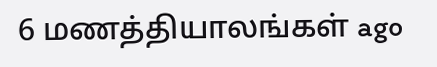6 மணத்தியாலங்கள் ago